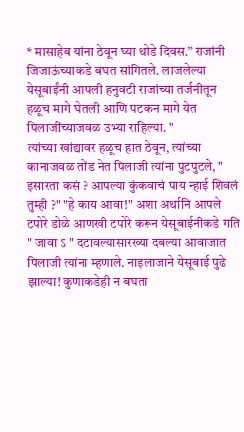* मासाहेब यांना ठेवून घ्या थोडे दिवस.” राजांनी जिजाऊंच्याकडे बघत सांगितले. लाजलेल्या येसूबाईंनी आपली हनुवटी राजांच्या तर्जनीतून हळूच मागे घेतली आणि पटकन मागे येत पिलाजींच्याजवळ उभ्या राहिल्या. "
त्यांच्या खांद्यावर हळूच हात ठेवून, त्यांच्या कानाजवळ तोंड नेत पिलाजी त्यांना पुटपुटले, " इसारता कसं ? आपल्या कुंकवाचं पाय न्हाई शिवलं तुम्ही ?" "हे काय आवा!" अशा अर्थानि आपले टपोरे डोळे आणखी टपोरे करून येसूबाईनीकडे गति
" जावा ऽ " दटावल्यासारख्या दबल्या आवाजात पिलाजी त्यांना म्हणाले. नाइलाजाने येसूबाई पुढे झाल्या! कुणाकडेही न बघता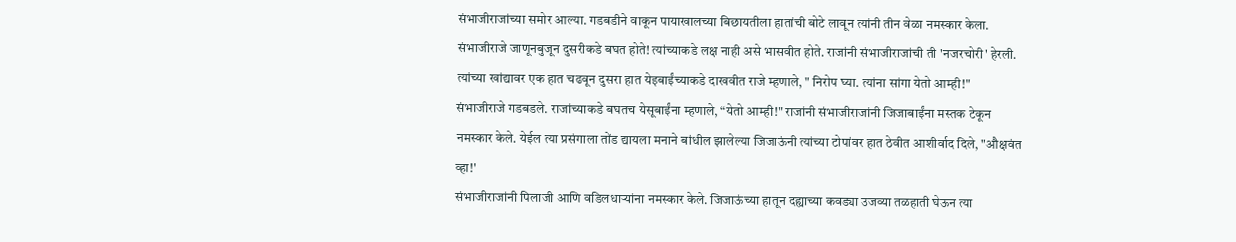संभाजीराजांच्या समोर आल्या. गडबडीने वाकून पायाखालच्या बिछायतीला हातांची बोटे लावून त्यांनी तीन वेळा नमस्कार केला.
संभाजीराजे जाणूनबुजून दुसरीकडे बघत होते! त्यांच्याकडे लक्ष नाही असे भासवीत होते. राजांनी संभाजीराजांची ती 'नजरचोरी' हेरली. त्यांच्या खांद्यावर एक हात चढवून दुसरा हात येइबाईंच्याकडे दाखवीत राजे म्हणाले, " निरोप घ्या. त्यांना सांगा येतो आम्ही!"
संभाजीराजे गडबडले. राजांच्याकडे बघतच येसूबाईंना म्हणाले, “येतो आम्ही!" राजांनी संभाजीराजांनी जिजाबाईंना मस्तक टेकून नमस्कार केले. येईल त्या प्रसंगाला तोंड द्यायला मनाने बांधील झालेल्या जिजाऊंनी त्यांच्या टोपांवर हात ठेवीत आशीर्वाद दिले, "औक्षवंत व्हा!'
संभाजीराजांनी पिलाजी आणि वडिलधाऱ्यांना नमस्कार केले. जिजाऊंच्या हातून दह्याच्या कवड्या उजव्या तळहाती घेऊन त्या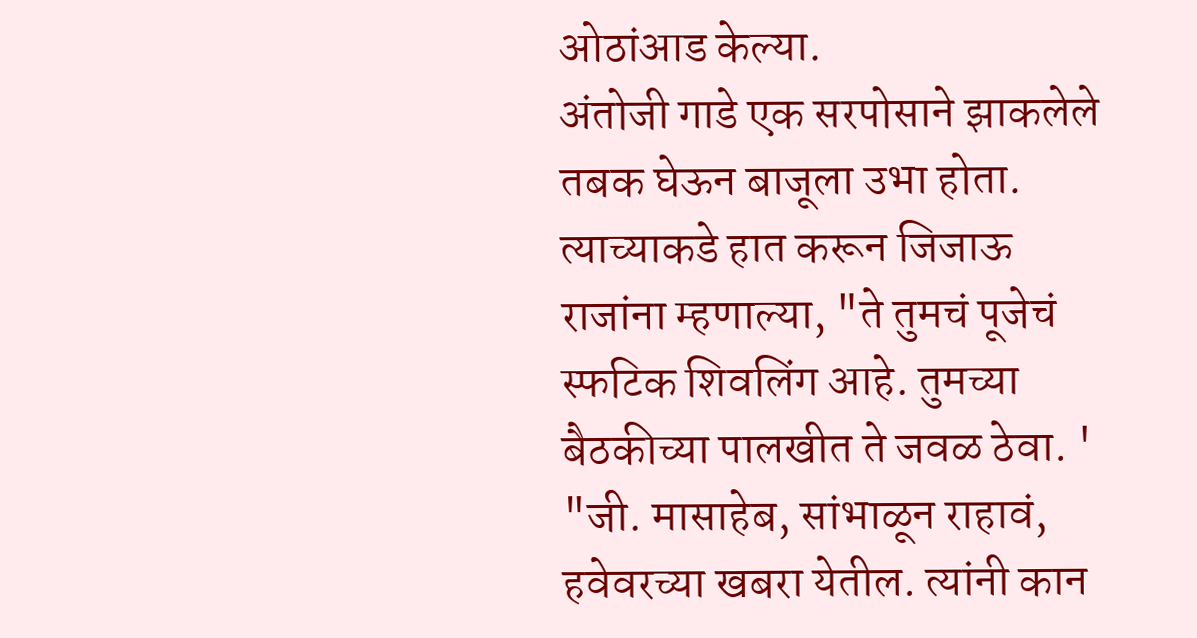ओठांआड केल्या.
अंतोजी गाडे एक सरपोसाने झाकलेले तबक घेऊन बाजूला उभा होता. त्याच्याकडे हात करून जिजाऊ राजांना म्हणाल्या, "ते तुमचं पूजेचं स्फटिक शिवलिंग आहे. तुमच्या बैठकीच्या पालखीत ते जवळ ठेवा. '
"जी. मासाहेब, सांभाळून राहावं, हवेवरच्या खबरा येतील. त्यांनी कान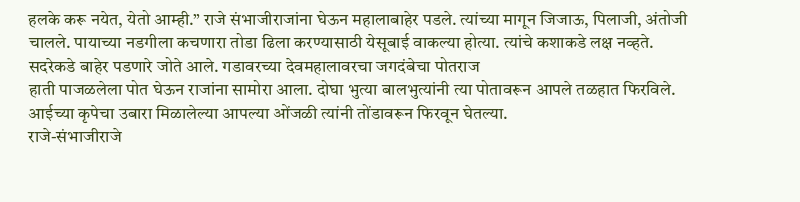हलके करू नयेत, येतो आम्ही.” राजे संभाजीराजांना घेऊन महालाबाहेर पडले. त्यांच्या मागून जिजाऊ, पिलाजी, अंतोजी चालले. पायाच्या नडगीला कचणारा तोडा ढिला करण्यासाठी येसूबाई वाकल्या होत्या. त्यांचे कशाकडे लक्ष नव्हते. सदरेकडे बाहेर पडणारे जोते आले. गडावरच्या देवमहालावरचा जगदंबेचा पोतराज
हाती पाजळलेला पोत घेऊन राजांना सामोरा आला. दोघा भुत्या बालभुत्यांनी त्या पोतावरून आपले तळहात फिरविले. आईच्या कृपेचा उबारा मिळालेल्या आपल्या ओंजळी त्यांनी तोंडावरून फिरवून घेतल्या.
राजे-संभाजीराजे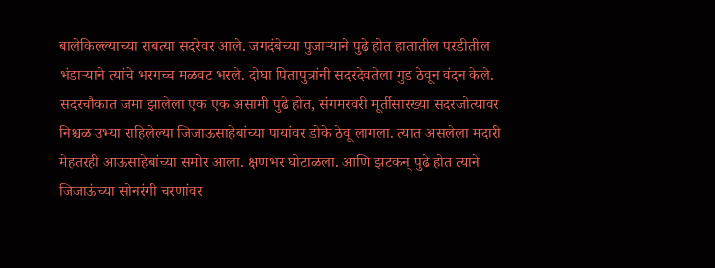बालेकिल्ल्याच्या राबत्या सदरेवर आले. जगदंबेच्या पुजाऱ्याने पुढे होत हातातील परडीतील भंडाऱ्याने त्यांचे भरगच्च मळवट भरले. दोघा पितापुत्रांनी सदरदेवतेला गुड ठेवून वंदन केले.
सदरचौकात जमा झालेला एक एक असामी पुढे होत, संगमरवरी मूर्तीसारख्या सदरजोत्यावर निश्चळ उभ्या राहिलेल्या जिजाऊसाहेबांच्या पायांवर डोके ठेवू लागला. त्यात असलेला मदारी मेहतरही आऊसाहेबांच्या समोर आला. क्षणभर घोटाळला. आणि झटकन् पुढे होत त्याने जिजाऊंच्या सोनरंगी चरणांवर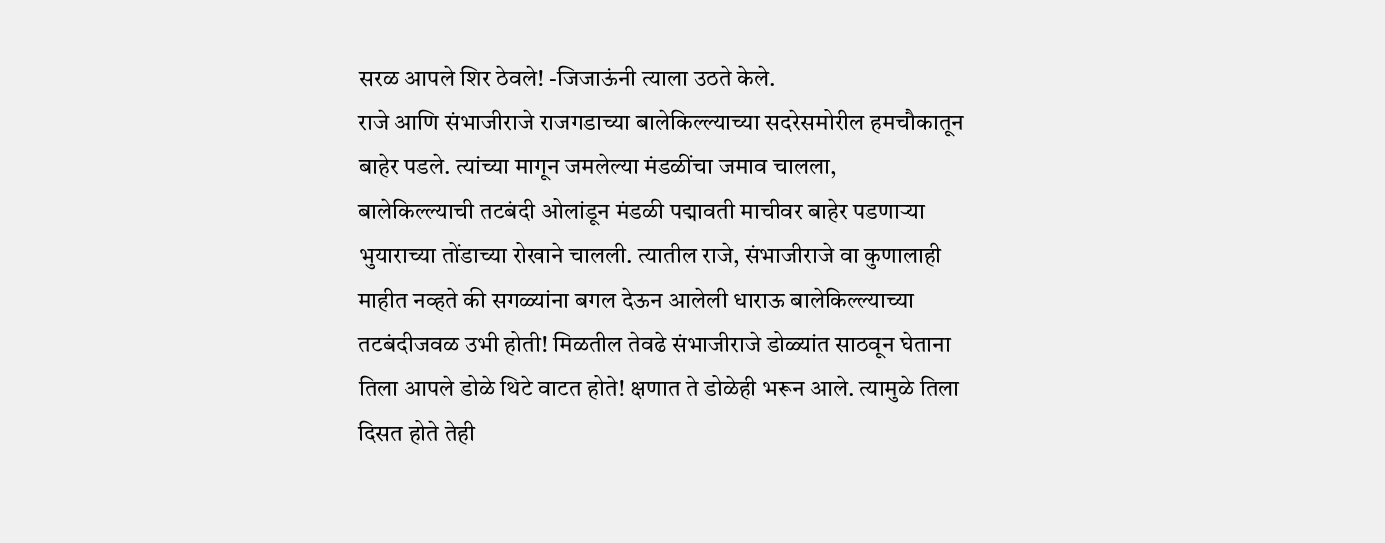सरळ आपले शिर ठेवले! -जिजाऊंनी त्याला उठते केले.
राजे आणि संभाजीराजे राजगडाच्या बालेकिल्ल्याच्या सदरेसमोरील हमचौकातून बाहेर पडले. त्यांच्या मागून जमलेल्या मंडळींचा जमाव चालला,
बालेकिल्ल्याची तटबंदी ओलांडून मंडळी पद्मावती माचीवर बाहेर पडणाऱ्या भुयाराच्या तोंडाच्या रोखाने चालली. त्यातील राजे, संभाजीराजे वा कुणालाही माहीत नव्हते की सगळ्यांना बगल देऊन आलेली धाराऊ बालेकिल्ल्याच्या तटबंदीजवळ उभी होती! मिळतील तेवढे संभाजीराजे डोळ्यांत साठवून घेताना तिला आपले डोळे थिटे वाटत होते! क्षणात ते डोळेही भरून आले. त्यामुळे तिला दिसत होते तेही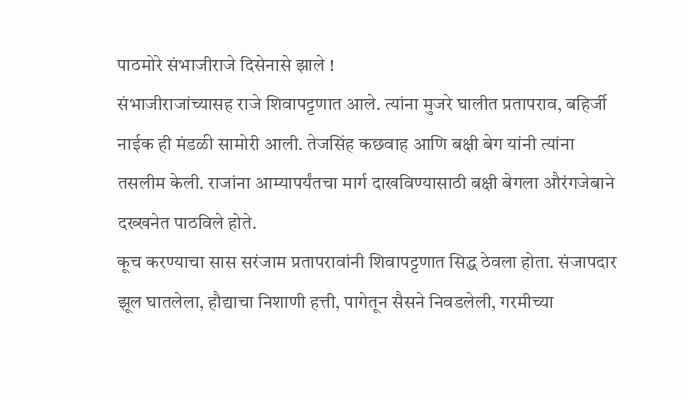पाठमोरे संभाजीराजे दिसेनासे झाले !
संभाजीराजांच्यासह राजे शिवापट्टणात आले. त्यांना मुजरे घालीत प्रतापराव, बहिर्जी नाईक ही मंडळी सामोरी आली. तेजसिंह कछवाह आणि बक्षी बेग यांनी त्यांना तसलीम केली. राजांना आम्यापर्यंतचा मार्ग दाखविण्यासाठी बक्षी बेगला औरंगजेबाने दख्खनेत पाठविले होते.
कूच करण्याचा सास सरंजाम प्रतापरावांनी शिवापट्टणात सिद्ध ठेवला होता. संजापदार झूल घातलेला, हौद्याचा निशाणी हत्ती, पागेतून सैसने निवडलेली, गरमीच्या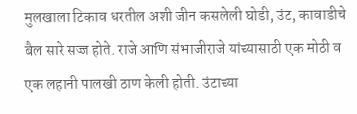मुलखाला टिकाव धरतील अशी जीन कसलेली घोडी, उंट, कावाडीचे बैल सारे सज्ज होते. राजे आणि संभाजीराजे यांच्यासाठी एक मोठी व एक लहानी पालखी ठाण केली होती. उंटाच्या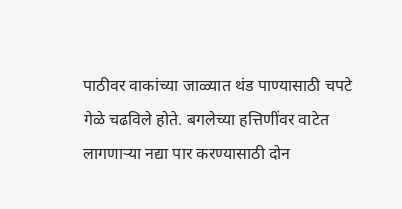पाठीवर वाकांच्या जाळ्यात थंड पाण्यासाठी चपटे गेळे चढविले होते. बगलेच्या हत्तिणींवर वाटेत लागणाऱ्या नद्या पार करण्यासाठी दोन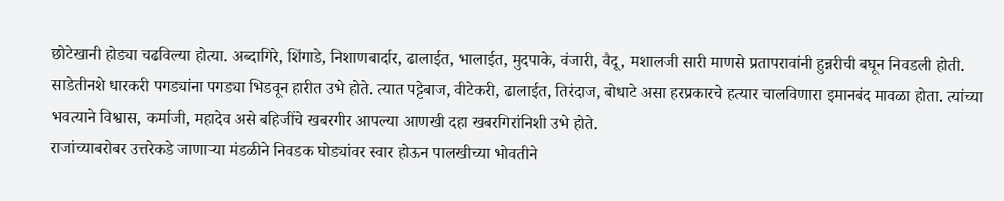छोटेखानी होड्या चढविल्या होत्या. अब्दागिरे, शिंगाडे, निशाणबार्दार, ढालाईत, भालाईत, मुदपाके, वंजारी, वैदू, मशालजी सारी माणसे प्रतापरावांनी हुन्नरीची बघून निवडली होती.
साडेतीनशे धारकरी पगड्यांना पगड्या भिडवून हारीत उभे होते. त्यात पट्टेबाज, वीटेकरी, ढालाईत, तिरंदाज, बोधाटे असा हरप्रकारचे हत्यार चालविणारा इमानबंद मावळा होता. त्यांच्या भवत्याने विश्वास, कर्माजी, महादेव असे बहिजींचे खबरगीर आपल्या आणखी दहा खबरगिरांनिशी उभे होते.
राजांच्याबरोबर उत्तरेकडे जाणाऱ्या मंडळीने निवडक घोड्यांवर स्वार होऊन पालखीच्या भोवतीने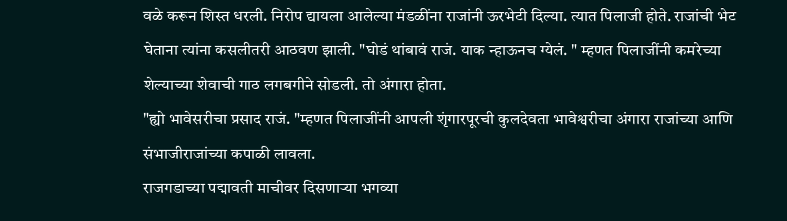वळे करून शिस्त धरली. निरोप द्यायला आलेल्या मंडळींना राजांनी ऊरभेटी दिल्या. त्यात पिलाजी होते. राजांची भेट घेताना त्यांना कसलीतरी आठवण झाली. "घोडं थांबावं राजं. याक न्हाऊनच ग्येलं. " म्हणत पिलाजींनी कमरेच्या शेल्याच्या शेवाची गाठ लगबगीने सोडली. तो अंगारा होता.
"ह्यो भावेसरीचा प्रसाद राजं. "म्हणत पिलाजींनी आपली शृंगारपूरची कुलदेवता भावेश्वरीचा अंगारा राजांच्या आणि संभाजीराजांच्या कपाळी लावला.
राजगडाच्या पद्मावती माचीवर दिसणाऱ्या भगव्या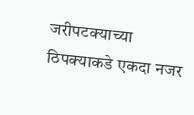जरीपटक्याच्या ठिपक्याकडे एकदा नजर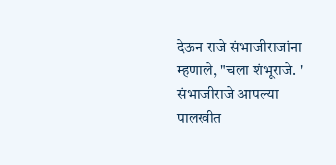देऊन राजे संभाजीराजांना म्हणाले, "चला शंभूराजे. ' संभाजीराजे आपल्या पालखीत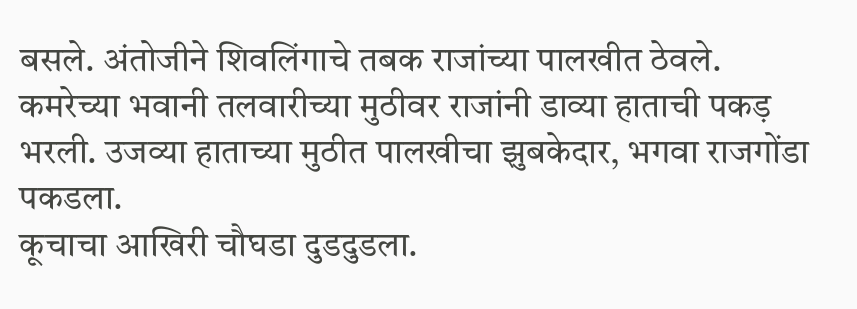बसले. अंतोजीने शिवलिंगाचे तबक राजांच्या पालखीत ठेवले. कमरेच्या भवानी तलवारीच्या मुठीवर राजांनी डाव्या हाताची पकड़ भरली. उजव्या हाताच्या मुठीत पालखीचा झुबकेदार, भगवा राजगोंडा पकडला.
कूचाचा आखिरी चौघडा दुडदुडला.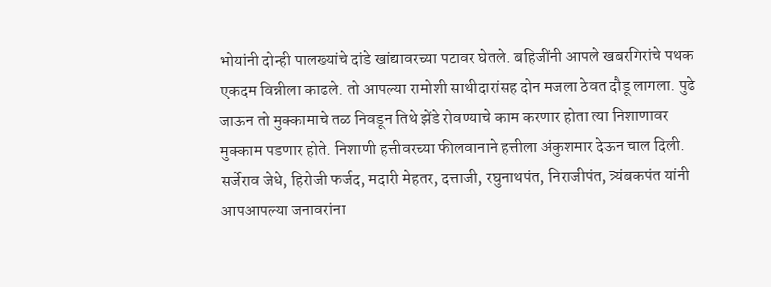भोयांनी दोन्ही पालख्यांचे दांडे खांद्यावरच्या पटावर घेतले. बहिजींनी आपले खबरगिरांचे पथक एकदम विन्नीला काढले. तो आपल्या रामोशी साथीदारांसह दोन मजला ठेवत दौडू लागला. पुढे जाऊन तो मुक्कामाचे तळ निवडून तिथे झेंडे रोवण्याचे काम करणार होता त्या निशाणावर मुक्काम पडणार होते. निशाणी हत्तीवरच्या फीलवानाने हत्तीला अंकुशमार देऊन चाल दिली.
सर्जेराव जेधे, हिरोजी फर्जद, मदारी मेहतर, दत्ताजी, रघुनाथपंत, निराजीपंत, त्र्यंबकपंत यांनी आपआपल्या जनावरांना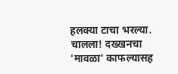हलक्या टाचा भरल्या.
चालला! दख्खनचा 'मावळा' काफल्यासह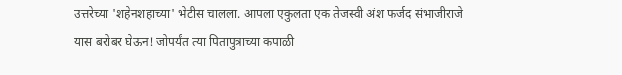उत्तरेच्या 'शहेनशहाच्या' भेटीस चालला. आपला एकुलता एक तेजस्वी अंश फर्जद संभाजीराजे यास बरोबर घेऊन! जोपर्यंत त्या पितापुत्राच्या कपाळी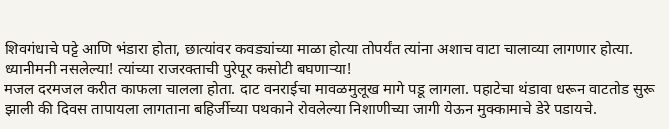शिवगंधाचे पट्टे आणि भंडारा होता, छात्यांवर कवड्यांच्या माळा होत्या तोपर्यंत त्यांना अशाच वाटा चालाव्या लागणार होत्या. ध्यानीमनी नसलेल्या! त्यांच्या राजरक्ताची पुरेपूर कसोटी बघणाऱ्या!
मजल दरमजल करीत काफला चालला होता. दाट वनराईचा मावळमुलूख मागे पडू लागला. पहाटेचा थंडावा धरून वाटतोड सुरू झाली की दिवस तापायला लागताना बहिर्जीच्या पथकाने रोवलेल्या निशाणीच्या जागी येऊन मुक्कामाचे डेरे पडायचे.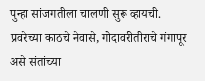पुन्हा सांजगतीला चालणी सुरू व्हायची.
प्रवरेच्या काठचे नेवासे, गोदावरीतीराचे गंगापूर असे संतांच्या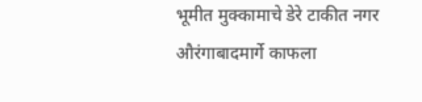भूमीत मुक्कामाचे डेरे टाकीत नगर औरंगाबादमार्गे काफला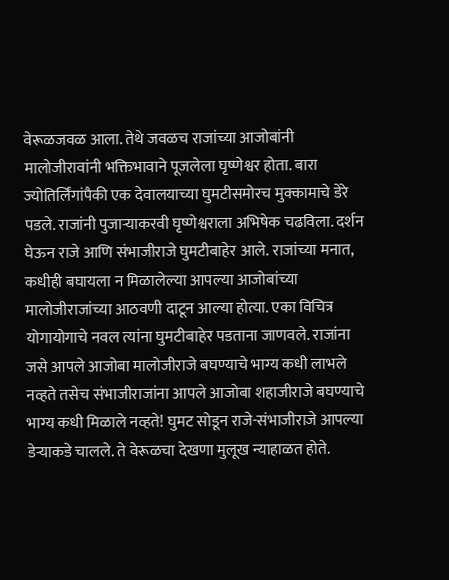वेरूळजवळ आला. तेथे जवळच राजांच्या आजोबांनी मालोजीरावांनी भक्तिभावाने पूजलेला घृष्णेश्वर होता. बारा ज्योतिर्लिंगांपैकी एक देवालयाच्या घुमटीसमोरच मुक्कामाचे डेरे पडले. राजांनी पुजाऱ्याकरवी घृष्णेश्वराला अभिषेक चढविला. दर्शन घेऊन राजे आणि संभाजीराजे घुमटीबाहेर आले. राजांच्या मनात, कधीही बघायला न मिळालेल्या आपल्या आजोबांच्या मालोजीराजांच्या आठवणी दाटून आल्या होत्या. एका विचित्र योगायोगाचे नवल त्यांना घुमटीबाहेर पडताना जाणवले. राजांना जसे आपले आजोबा मालोजीराजे बघण्याचे भाग्य कधी लाभले नव्हते तसेच संभाजीराजांना आपले आजोबा शहाजीराजे बघण्याचे भाग्य कधी मिळाले नव्हते! घुमट सोडून राजे-संभाजीराजे आपल्या डेऱ्याकडे चालले. ते वेरूळचा देखणा मुलूख न्याहाळत होते.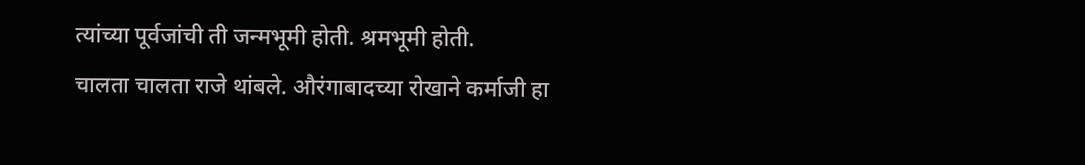त्यांच्या पूर्वजांची ती जन्मभूमी होती. श्रमभूमी होती.
चालता चालता राजे थांबले. औरंगाबादच्या रोखाने कर्माजी हा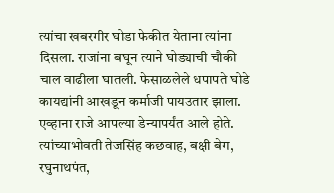त्यांचा खबरगीर घोडा फेकीत येताना त्यांना दिसला. राजांना बघून त्याने घोड्याची चौकी चाल वाढीला घातली. फेसाळलेले धपापते घोडे कायद्यांनी आखडून कर्माजी पायउतार झाला. एव्हाना राजे आपल्या डेन्यापर्यंत आले होते. त्यांच्याभोवती तेजसिंह कछवाह, बक्षी बेग, रघुनाथपंत,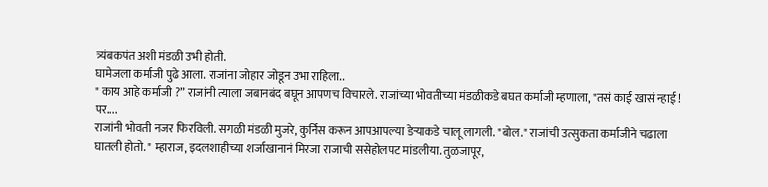त्र्यंबकपंत अशी मंडळी उभी होती.
घामेजला कर्माजी पुढे आला. राजांना जोहार जोडून उभा राहिला..
" काय आहे कर्माजी ?” राजांनी त्याला जबानबंद बघून आपणच विचारले. राजांच्या भोवतीच्या मंडळीकडे बघत कर्माजी म्हणाला, "तसं काई खासं न्हाई ! पर....
राजांनी भोवती नजर फिरविली. सगळी मंडळी मुजरे, कुर्निस करून आपआपल्या डेऱ्याकडे चालू लागली. "बोल." राजांची उत्सुकता कर्माजीने चढाला घातली होतो. " म्हाराज, इदलशाहीच्या शर्जाखानानं मिरजा राजाची ससेहोलपट मांडलीया. तुळजापूर,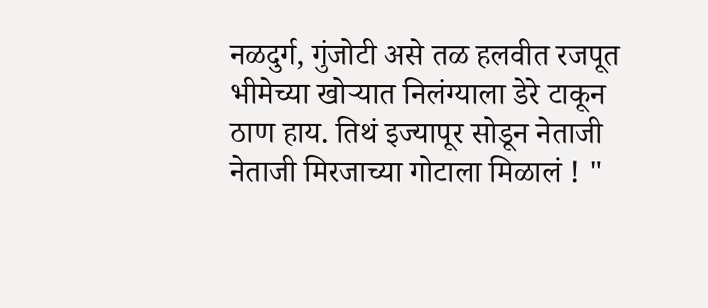नळदुर्ग, गुंजोटी असे तळ हलवीत रजपूत भीमेच्या खोऱ्यात निलंग्याला डेरे टाकून ठाण हाय. तिथं इज्यापूर सोडून नेताजी नेताजी मिरजाच्या गोटाला मिळालं ! "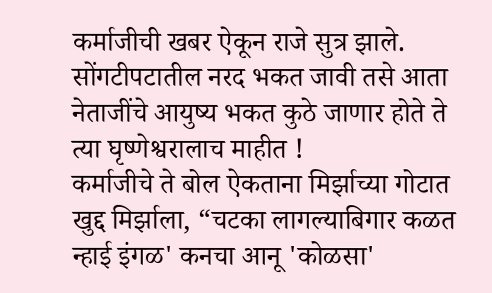कर्माजीची खबर ऐकून राजे सुत्र झाले. सोंगटीपटातील नरद भकत जावी तसे आता नेताजींचे आयुष्य भकत कुठे जाणार होते ते त्या घृष्णेश्वरालाच माहीत !
कर्माजीचे ते बोल ऐकताना मिर्झाच्या गोटात खुद्द मिर्झाला, “चटका लागल्याबिगार कळत न्हाई इंगळ' कनचा आनू 'कोळसा'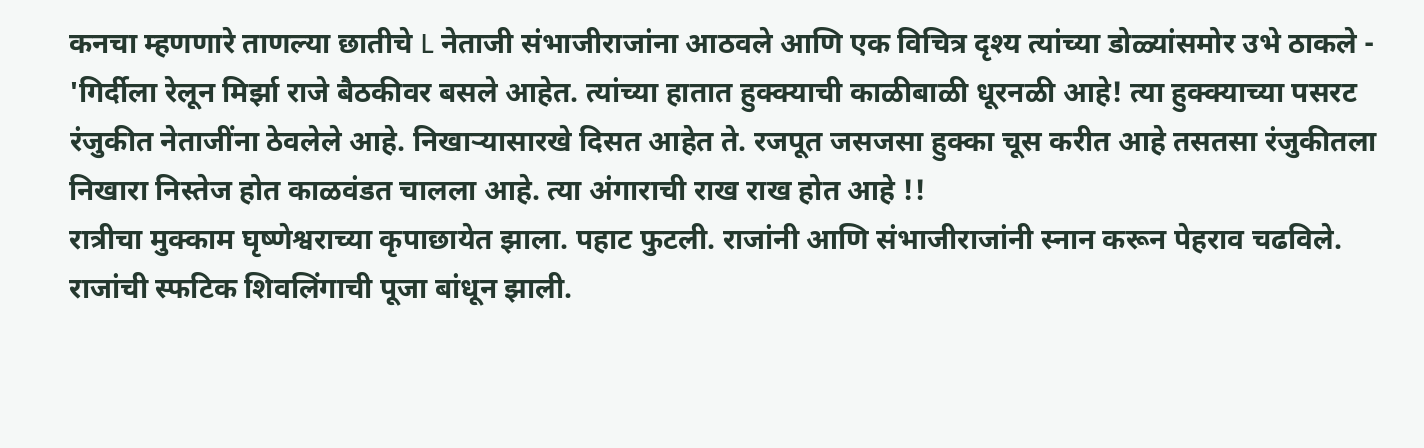कनचा म्हणणारे ताणल्या छातीचे L नेताजी संभाजीराजांना आठवले आणि एक विचित्र दृश्य त्यांच्या डोळ्यांसमोर उभे ठाकले - 'गिर्दीला रेलून मिर्झा राजे बैठकीवर बसले आहेत. त्यांच्या हातात हुक्क्याची काळीबाळी धूरनळी आहे! त्या हुक्क्याच्या पसरट रंजुकीत नेताजींना ठेवलेले आहे. निखाऱ्यासारखे दिसत आहेत ते. रजपूत जसजसा हुक्का चूस करीत आहे तसतसा रंजुकीतला निखारा निस्तेज होत काळवंडत चालला आहे. त्या अंगाराची राख राख होत आहे !!
रात्रीचा मुक्काम घृष्णेश्वराच्या कृपाछायेत झाला. पहाट फुटली. राजांनी आणि संभाजीराजांनी स्नान करून पेहराव चढविले. राजांची स्फटिक शिवलिंगाची पूजा बांधून झाली.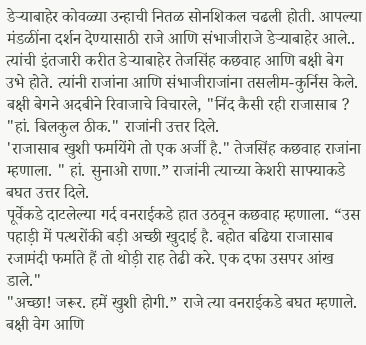डेऱ्याबाहेर कोवळ्या उन्हाची नितळ सोनशिकल चढली होती. आपल्या मंडळींना दर्शन देण्यासाठी राजे आणि संभाजीराजे डेऱ्याबाहेर आले..
त्यांची इंतजारी करीत डेऱ्याबाहेर तेजसिंह कछवाह आणि बक्षी बेग उभे होते. त्यांनी राजांना आणि संभाजीराजांना तसलीम-कुर्निस केले. बक्षी बेगने अदबीने रिवाजाचे विचारले, "निंद कैसी रही राजासाब ?
"हां. बिलकुल ठीक." राजांनी उत्तर दिले.
'राजासाब खुशी फर्मायेंगे तो एक अर्जी है." तेजसिंह कछवाह राजांना म्हणाला. " हां. सुनाओ राणा.” राजांनी त्याच्या केशरी साफ्याकडे बघत उत्तर दिले.
पूर्वेकडे दाटलेल्या गर्द वनराईकडे हात उठवून कछवाह म्हणाला. “उस पहाड़ी में पत्थरोंकी बड़ी अच्छी खुदाई है. बहोत बढिया राजासाब रजामंदी फर्माते हैं तो थोड़ी राह तेढी करे. एक दफा उसपर आंख डाले."
"अच्छा! जरूर. हमें खुशी होगी.” राजे त्या वनराईकडे बघत म्हणाले. बक्षी वेग आणि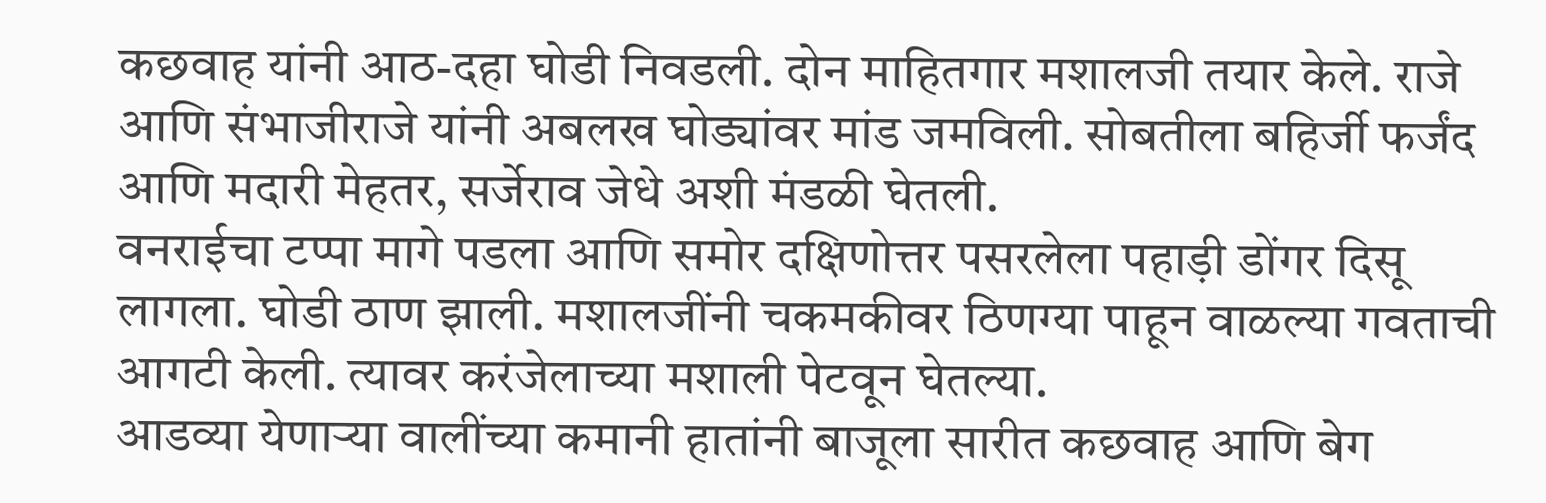कछवाह यांनी आठ-दहा घोडी निवडली. दोन माहितगार मशालजी तयार केले. राजे आणि संभाजीराजे यांनी अबलख घोड्यांवर मांड जमविली. सोबतीला बहिर्जी फर्जंद आणि मदारी मेहतर, सर्जेराव जेधे अशी मंडळी घेतली.
वनराईचा टप्पा मागे पडला आणि समोर दक्षिणोत्तर पसरलेला पहाड़ी डोंगर दिसू लागला. घोडी ठाण झाली. मशालजींनी चकमकीवर ठिणग्या पाहून वाळल्या गवताची आगटी केली. त्यावर करंजेलाच्या मशाली पेटवून घेतल्या.
आडव्या येणाऱ्या वालींच्या कमानी हातांनी बाजूला सारीत कछवाह आणि बेग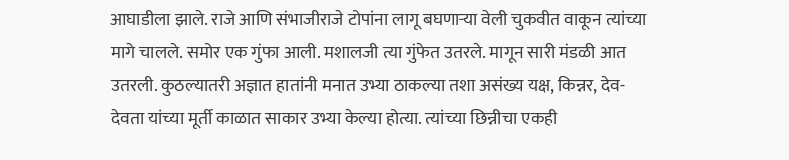आघाडीला झाले. राजे आणि संभाजीराजे टोपांना लागू बघणाऱ्या वेली चुकवीत वाकून त्यांच्या मागे चालले. समोर एक गुंफा आली. मशालजी त्या गुंफेत उतरले. मागून सारी मंडळी आत उतरली. कुठल्यातरी अज्ञात हातांनी मनात उभ्या ठाकल्या तशा असंख्य यक्ष, किन्नर, देव-देवता यांच्या मूर्ती काळात साकार उभ्या केल्या होत्या. त्यांच्या छिन्नीचा एकही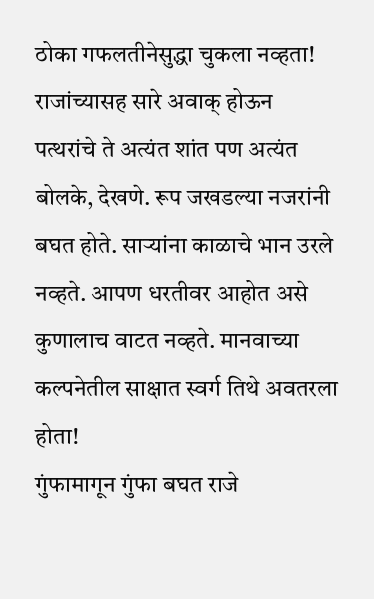ठोका गफलतीनेसुद्धा चुकला नव्हता!
राजांच्यासह सारे अवाक् होऊन पत्थरांचे ते अत्यंत शांत पण अत्यंत बोलके, देखणे. रूप जखडल्या नजरांनी बघत होते. साऱ्यांना काळाचे भान उरले नव्हते. आपण धरतीवर आहोत असे कुणालाच वाटत नव्हते. मानवाच्या कल्पनेतील साक्षात स्वर्ग तिथे अवतरला होता!
गुंफामागून गुंफा बघत राजे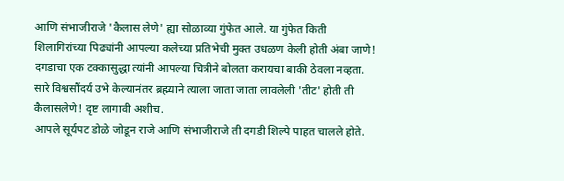आणि संभाजीराजे 'कैलास लेणे' ह्या सोळाव्या गुंफेत आले. या गुंफेत किती शिलागिरांच्या पिढ्यांनी आपल्या कलेच्या प्रतिभेची मुक्त उधळण केली होती अंबा जाणे! दगडाचा एक टक्कासुद्धा त्यांनी आपल्या चित्रीने बोलता करायचा बाकी ठेवला नव्हता. सारे विश्वसौंदर्य उभे केल्यानंतर ब्रह्म्याने त्याला जाता जाता लावलेली 'तीट' होती ती कैलासलेणे! दृष्ट लागावी अशीच.
आपले सूर्यपट डोळे जोडून राजे आणि संभाजीराजे ती दगडी शिल्पे पाहत चालले होते.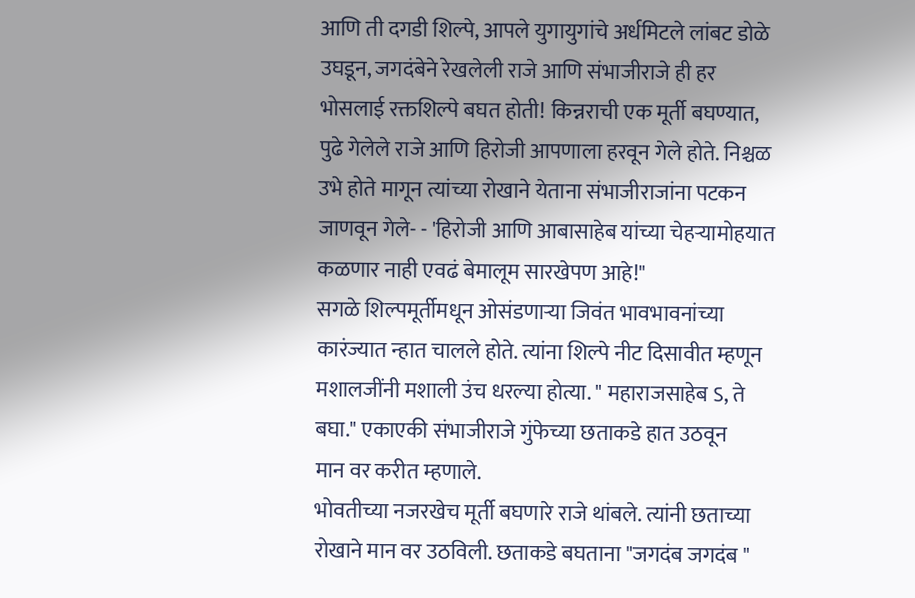आणि ती दगडी शिल्पे, आपले युगायुगांचे अर्धमिटले लांबट डोळे उघडून, जगदंबेने रेखलेली राजे आणि संभाजीराजे ही हर भोसलाई रक्तशिल्पे बघत होती! किन्नराची एक मूर्ती बघण्यात, पुढे गेलेले राजे आणि हिरोजी आपणाला हरवून गेले होते. निश्चळ उभे होते मागून त्यांच्या रोखाने येताना संभाजीराजांना पटकन जाणवून गेले- - 'हिरोजी आणि आबासाहेब यांच्या चेहऱ्यामोहयात कळणार नाही एवढं बेमालूम सारखेपण आहे!"
सगळे शिल्पमूर्तीमधून ओसंडणाऱ्या जिवंत भावभावनांच्या कारंज्यात न्हात चालले होते. त्यांना शिल्पे नीट दिसावीत म्हणून मशालजींनी मशाली उंच धरल्या होत्या. " महाराजसाहेब ऽ, ते बघा." एकाएकी संभाजीराजे गुंफेच्या छताकडे हात उठवून
मान वर करीत म्हणाले.
भोवतीच्या नजरखेच मूर्ती बघणारे राजे थांबले. त्यांनी छताच्या रोखाने मान वर उठविली. छताकडे बघताना "जगदंब जगदंब "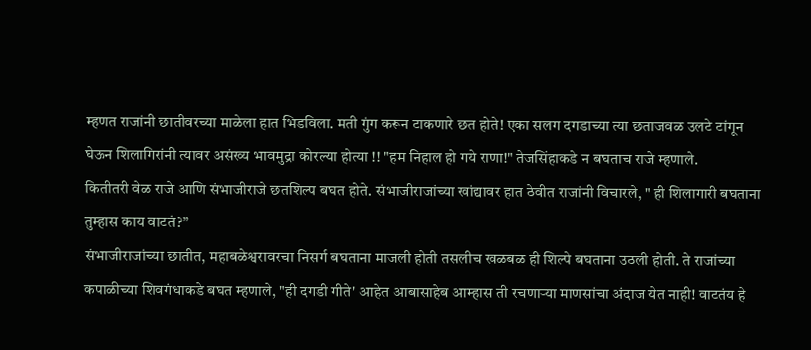म्हणत राजांनी छातीवरच्या माळेला हात भिडविला. मती गुंग करून टाकणारे छत होते! एका सलग दगडाच्या त्या छताजवळ उलटे टांगून घेऊन शिलागिरांनी त्यावर असंख्य भावमुद्रा कोरल्या होत्या !! "हम निहाल हो गये राणा!" तेजसिंहाकडे न बघताच राजे म्हणाले.
कितीतरी वेळ राजे आणि संभाजीराजे छतशिल्प बघत होते. संभाजीराजांच्या खांद्यावर हात ठेवीत राजांनी विचारले, " ही शिलागारी बघताना
तुम्हास काय वाटतं?”
संभाजीराजांच्या छातीत, महाबळेश्वरावरचा निसर्ग बघताना माजली होती तसलीच खळबळ ही शिल्पे बघताना उठली होती. ते राजांच्या कपाळीच्या शिवगंधाकडे बघत म्हणाले, "ही दगडी गीते' आहेत आबासाहेब आम्हास ती रचणाऱ्या माणसांचा अंदाज येत नाही! वाटतंय हे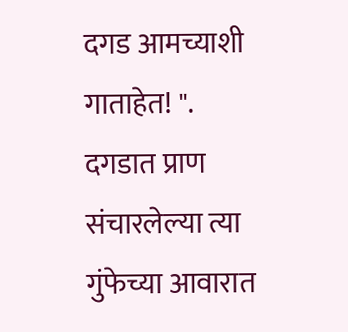दगड आमच्याशी गाताहेत! ".
दगडात प्राण संचारलेल्या त्या गुंफेच्या आवारात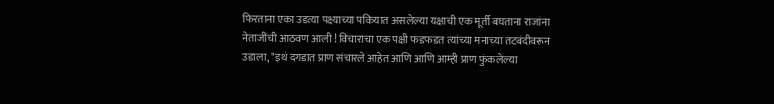फिरताना एका उडत्या पक्ष्याच्या पवित्र्यात असलेल्या यक्षाची एक मूर्ती बघताना राजांना नेताजींची आठवण आली ! विचाराचा एक पक्षी फडफडत त्यांच्या मनाच्या तटबंदीवरून उडाला, "इथं दगडात प्राण संचारले आहेत आणि आणि आम्ही प्राण फुंकलेल्या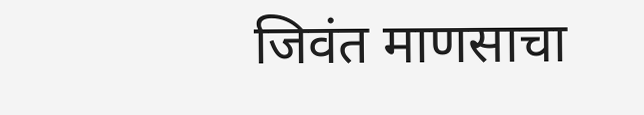जिवंत माणसाचा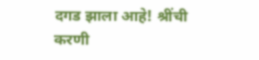दगड झाला आहे! श्रींची करणी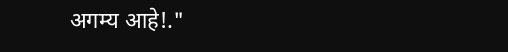अगम्य आहे!."